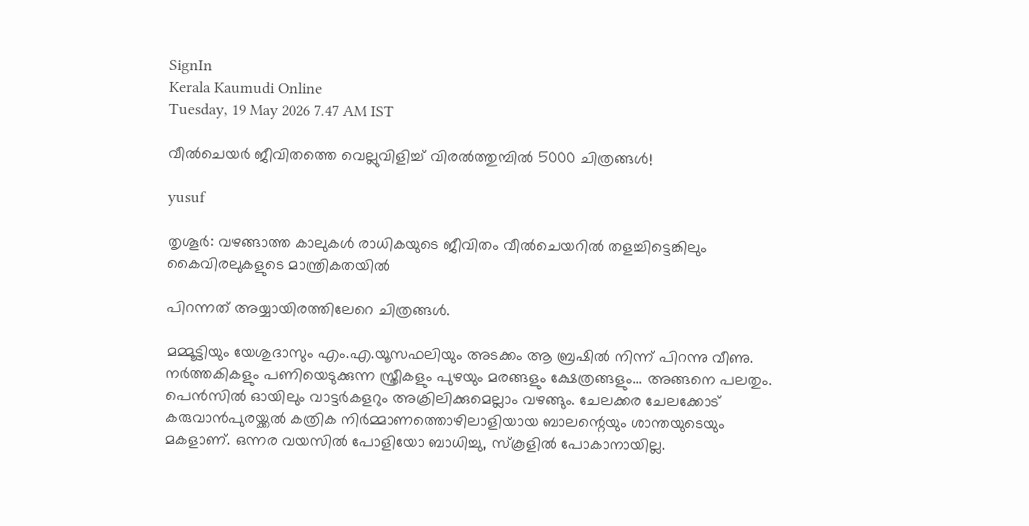SignIn
Kerala Kaumudi Online
Tuesday, 19 May 2026 7.47 AM IST

വീൽചെയർ ജീവിതത്തെ വെല്ലുവിളിച്ച് വിരൽത്തുമ്പിൽ 5000 ചിത്രങ്ങൾ!

yusuf

തൃശൂർ: വഴങ്ങാത്ത കാലുകൾ രാധികയുടെ ജീവിതം വീൽചെയറിൽ തളച്ചിട്ടെങ്കിലും കൈവിരലുകളുടെ മാന്ത്രികതയിൽ

പിറന്നത് അയ്യായിരത്തിലേറെ ചിത്രങ്ങൾ.

മമ്മൂട്ടിയും യേശുദാസും എം.എ.യൂസഫലിയും അടക്കം ആ ബ്രഷിൽ നിന്ന് പിറന്നു വീണു. നർത്തകികളും പണിയെടുക്കുന്ന സ്ത്രീകളും പുഴയും മരങ്ങളും ക്ഷേത്രങ്ങളും... അങ്ങനെ പലതും. പെൻസിൽ ഓയിലും വാട്ടർകളറും അക്രിലിക്കുമെല്ലാം വഴങ്ങും. ചേലക്കര ചേലക്കോട് കരുവാൻപുരയ്ക്കൽ കത്രിക നിർമ്മാണത്തൊഴിലാളിയായ ബാലന്റെയും ശാന്തയുടെയും മകളാണ്. ഒന്നര വയസിൽ പോളിയോ ബാധിച്ചു, സ്‌കൂളിൽ പോകാനായില്ല.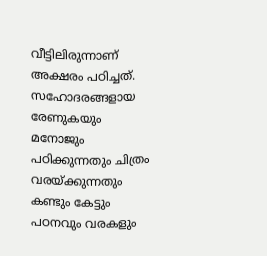വീട്ടിലിരുന്നാണ് അക്ഷരം പഠിച്ചത്. സഹോദരങ്ങളായ രേണുകയും മനോജും പഠിക്കുന്നതും ചിത്രം വരയ്ക്കുന്നതും കണ്ടും കേട്ടും പഠനവും വരകളും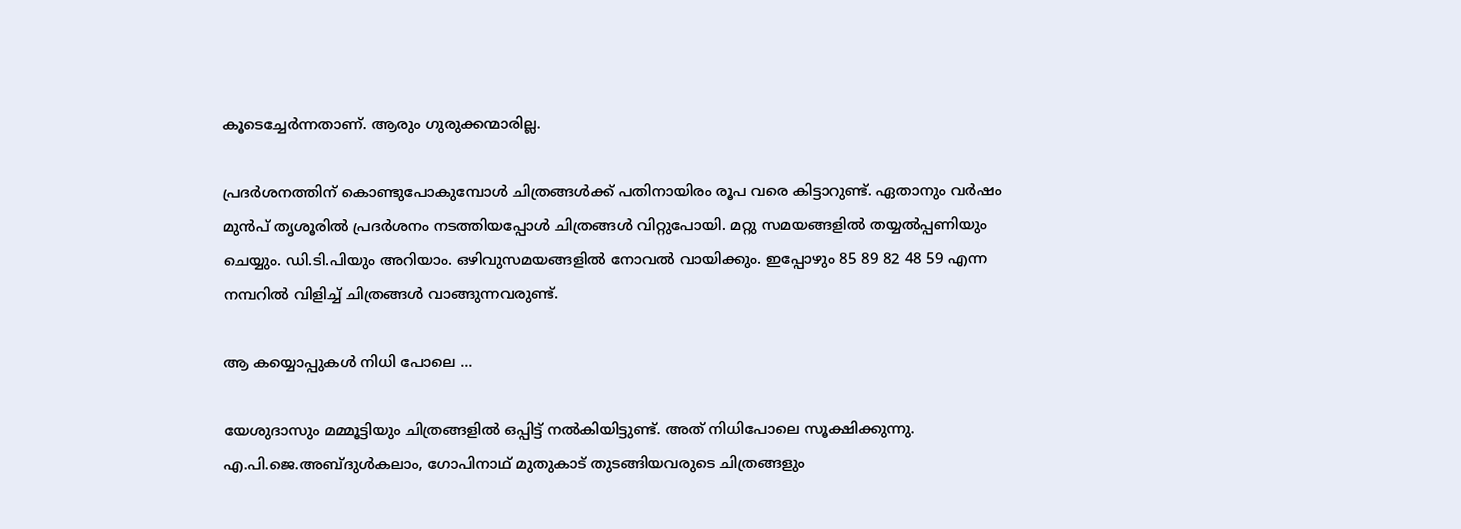കൂടെച്ചേർന്നതാണ്. ആരും ഗുരുക്കന്മാരില്ല.

പ്രദർശനത്തിന് കൊണ്ടുപോകുമ്പോൾ ചിത്രങ്ങൾക്ക് പതിനായിരം രൂപ വരെ കിട്ടാറുണ്ട്. ഏതാനും വർഷം മുൻപ് തൃശൂരിൽ പ്രദർശനം നടത്തിയപ്പോൾ ചിത്രങ്ങൾ വിറ്റുപോയി. മറ്റു സമയങ്ങളിൽ തയ്യൽപ്പണിയും ചെയ്യും. ഡി.ടി.പിയും അറിയാം. ഒഴിവുസമയങ്ങളിൽ നോവൽ വായിക്കും. ഇപ്പോഴും 85 89 82 48 59 എന്ന നമ്പറിൽ വിളിച്ച് ചിത്രങ്ങൾ വാങ്ങുന്നവരുണ്ട്.

ആ കയ്യൊപ്പുകൾ നിധി പോലെ ...

യേശുദാസും മമ്മൂട്ടിയും ചിത്രങ്ങളിൽ ഒപ്പിട്ട് നൽകിയിട്ടുണ്ട്. അത് നിധിപോലെ സൂക്ഷിക്കുന്നു. എ.പി.ജെ.അബ്ദുൾകലാം, ഗോപിനാഥ് മുതുകാട് തുടങ്ങിയവരുടെ ചിത്രങ്ങളും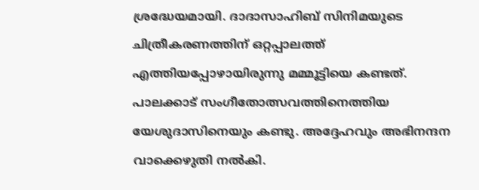ശ്രദ്ധേയമായി. ദാദാസാഹിബ് സിനിമയുടെ ചിത്രീകരണത്തിന് ഒറ്റപ്പാലത്ത് എത്തിയപ്പോഴായിരുന്നു മമ്മൂട്ടിയെ കണ്ടത്. പാലക്കാട് സംഗീതോത്സവത്തിനെത്തിയ യേശുദാസിനെയും കണ്ടു. അദ്ദേഹവും അഭിനന്ദന വാക്കെഴുതി നൽകി.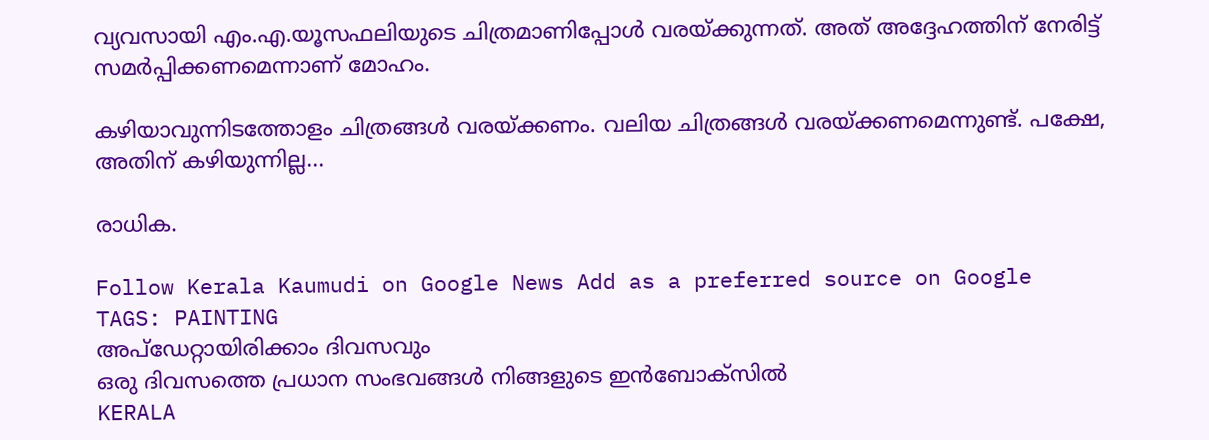വ്യവസായി എം.എ.യൂസഫലിയുടെ ചിത്രമാണിപ്പോൾ വരയ്ക്കുന്നത്. അത് അദ്ദേഹത്തിന് നേരിട്ട് സമർപ്പിക്കണമെന്നാണ് മോഹം.

കഴിയാവുന്നിടത്തോളം ചിത്രങ്ങൾ വരയ്ക്കണം. വലിയ ചിത്രങ്ങൾ വരയ്ക്കണമെന്നുണ്ട്. പക്ഷേ, അതിന് കഴിയുന്നില്ല...

രാധിക.

Follow Kerala Kaumudi on Google News Add as a preferred source on Google
TAGS: PAINTING
അപ്ഡേറ്റായിരിക്കാം ദിവസവും
ഒരു ദിവസത്തെ പ്രധാന സംഭവങ്ങൾ നിങ്ങളുടെ ഇൻബോക്സിൽ
KERALA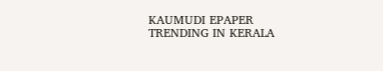KAUMUDI EPAPER
TRENDING IN KERALA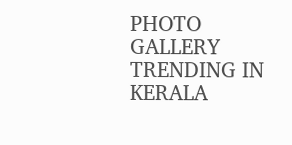PHOTO GALLERY
TRENDING IN KERALA